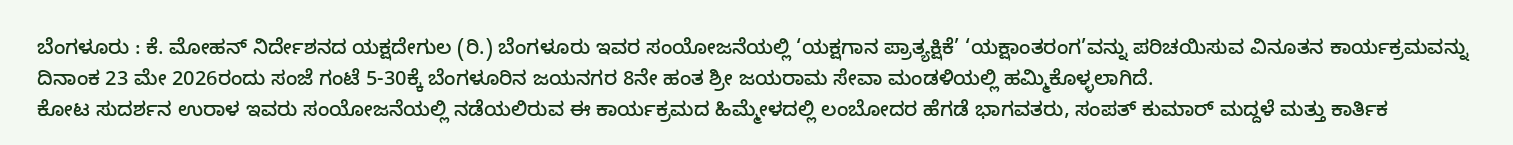ಬೆಂಗಳೂರು : ಕೆ. ಮೋಹನ್ ನಿರ್ದೇಶನದ ಯಕ್ಷದೇಗುಲ (ರಿ.) ಬೆಂಗಳೂರು ಇವರ ಸಂಯೋಜನೆಯಲ್ಲಿ ‘ಯಕ್ಷಗಾನ ಪ್ರಾತ್ಯಕ್ಷಿಕೆ’ ‘ಯಕ್ಷಾಂತರಂಗ’ವನ್ನು ಪರಿಚಯಿಸುವ ವಿನೂತನ ಕಾರ್ಯಕ್ರಮವನ್ನು ದಿನಾಂಕ 23 ಮೇ 2026ರಂದು ಸಂಜೆ ಗಂಟೆ 5-30ಕ್ಕೆ ಬೆಂಗಳೂರಿನ ಜಯನಗರ 8ನೇ ಹಂತ ಶ್ರೀ ಜಯರಾಮ ಸೇವಾ ಮಂಡಳಿಯಲ್ಲಿ ಹಮ್ಮಿಕೊಳ್ಳಲಾಗಿದೆ.
ಕೋಟ ಸುದರ್ಶನ ಉರಾಳ ಇವರು ಸಂಯೋಜನೆಯಲ್ಲಿ ನಡೆಯಲಿರುವ ಈ ಕಾರ್ಯಕ್ರಮದ ಹಿಮ್ಮೇಳದಲ್ಲಿ ಲಂಬೋದರ ಹೆಗಡೆ ಭಾಗವತರು, ಸಂಪತ್ ಕುಮಾರ್ ಮದ್ದಳೆ ಮತ್ತು ಕಾರ್ತಿಕ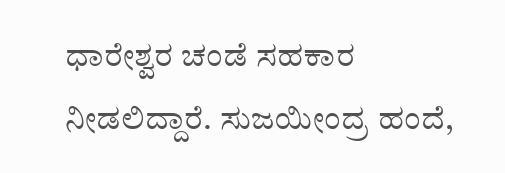ಧಾರೇಶ್ವರ ಚಂಡೆ ಸಹಕಾರ ನೀಡಲಿದ್ದಾರೆ. ಸುಜಯೀಂದ್ರ ಹಂದೆ,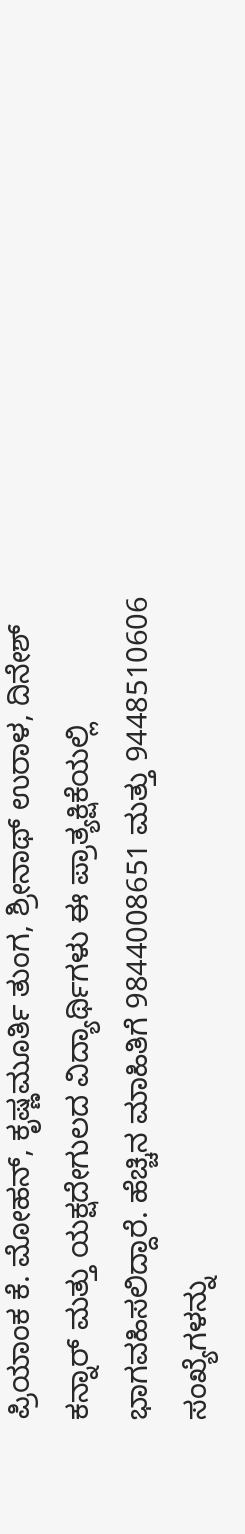ಪ್ರಿಯಾಂಕ ಕೆ. ಮೋಹನ್, ಕೃಷ್ಣಮೂರ್ತಿ ತುಂಗ, ಶ್ರೀನಾಥ್ ಉರಾಳ, ದಿನೇಶ್ ಕನ್ನಾರ್ ಮತ್ತು ಯಕ್ಷದೇಗುಲದ ವಿದ್ಯಾರ್ಥಿಗಳು ಈ ಪ್ರಾತ್ಯಕ್ಷಿಕೆಯಲ್ಲಿ ಭಾಗವಹಿಸಲಿದ್ದಾರೆ. ಹೆಚ್ಚಿನ ಮಾಹಿತಿಗೆ 9844008651 ಮತ್ತು 9448510606 ಸಂಖ್ಯೆಗಳನ್ನು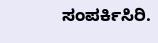ಸಂಪರ್ಕಿಸಿರಿ.